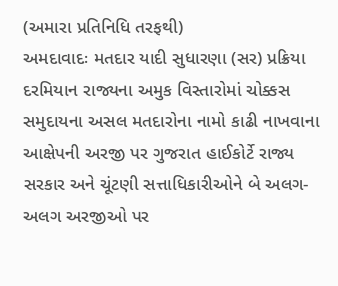(અમારા પ્રતિનિધિ તરફથી)
અમદાવાદઃ મતદાર યાદી સુધારણા (સર) પ્રક્રિયા દરમિયાન રાજ્યના અમુક વિસ્તારોમાં ચોક્કસ સમુદાયના અસલ મતદારોના નામો કાઢી નાખવાના આક્ષેપની અરજી પર ગુજરાત હાઈકોર્ટે રાજ્ય સરકાર અને ચૂંટણી સત્તાધિકારીઓને બે અલગ-અલગ અરજીઓ પર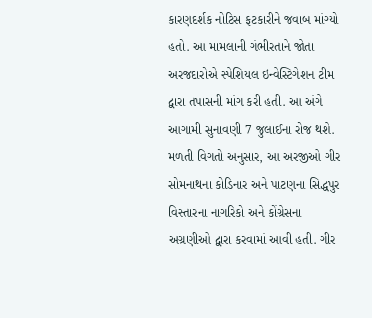કારણદર્શક નોટિસ ફટકારીને જવાબ માંગ્યો હતો. આ મામલાની ગંભીરતાને જોતા અરજદારોએ સ્પેશિયલ ઇન્વેસ્ટિગેશન ટીમ દ્વારા તપાસની માંગ કરી હતી. આ અંગે આગામી સુનાવણી 7 જુલાઈના રોજ થશે.
મળતી વિગતો અનુસાર, આ અરજીઓ ગીર સોમનાથના કોડિનાર અને પાટણના સિદ્ધપુર વિસ્તારના નાગરિકો અને કોંગ્રેસના અગ્રણીઓ દ્વારા કરવામાં આવી હતી. ગીર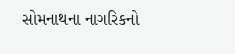સોમનાથના નાગરિકનો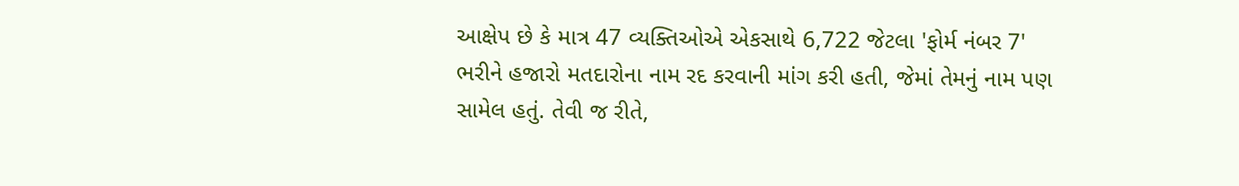આક્ષેપ છે કે માત્ર 47 વ્યક્તિઓએ એકસાથે 6,722 જેટલા 'ફોર્મ નંબર 7' ભરીને હજારો મતદારોના નામ રદ કરવાની માંગ કરી હતી, જેમાં તેમનું નામ પણ સામેલ હતું. તેવી જ રીતે,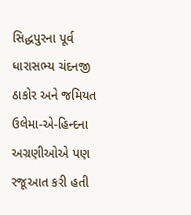સિદ્ધપુરના પૂર્વ ધારાસભ્ય ચંદનજી ઠાકોર અને જમિયત ઉલેમા-એ-હિન્દના અગ્રણીઓએ પણ રજૂઆત કરી હતી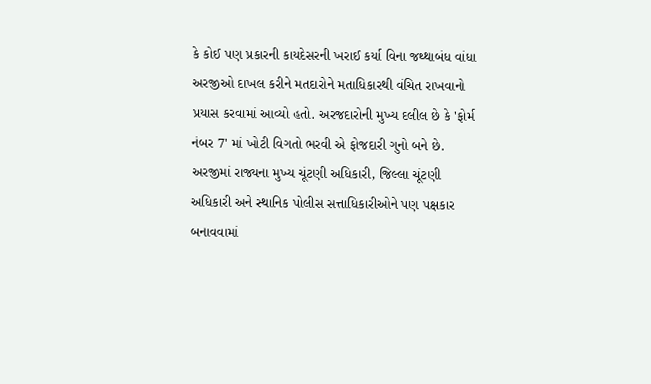કે કોઈ પણ પ્રકારની કાયદેસરની ખરાઈ કર્યા વિના જથ્થાબંધ વાંધા અરજીઓ દાખલ કરીને મતદારોને મતાધિકારથી વંચિત રાખવાનો પ્રયાસ કરવામાં આવ્યો હતો. અરજદારોની મુખ્ય દલીલ છે કે 'ફોર્મ નંબર 7' માં ખોટી વિગતો ભરવી એ ફોજદારી ગુનો બને છે. અરજીમાં રાજ્યના મુખ્ય ચૂંટણી અધિકારી, જિલ્લા ચૂંટણી અધિકારી અને સ્થાનિક પોલીસ સત્તાધિકારીઓને પણ પક્ષકાર બનાવવામાં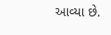આવ્યા છે.